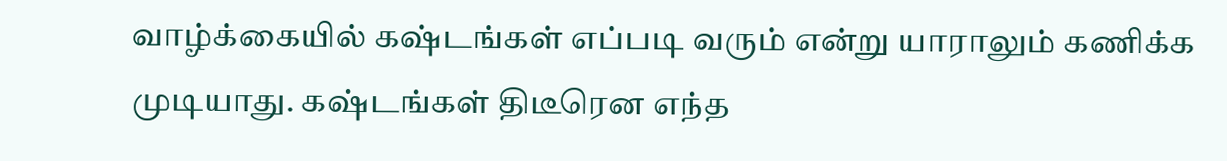வாழ்க்கையில் கஷ்டங்கள் எப்படி வரும் என்று யாராலும் கணிக்க முடியாது. கஷ்டங்கள் திடீரென எந்த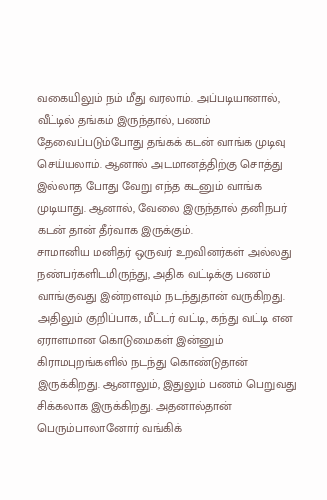வகையிலும் நம் மீது வரலாம். அப்படியானால், வீட்டில் தங்கம் இருந்தால், பணம் தேவைப்படும்போது தங்கக் கடன் வாங்க முடிவு செய்யலாம். ஆனால் அடமானத்திற்கு சொத்து இல்லாத போது வேறு எந்த கடனும் வாங்க முடியாது. ஆனால், வேலை இருந்தால் தனிநபர் கடன் தான் தீர்வாக இருக்கும்.
சாமானிய மனிதர் ஒருவர் உறவினர்கள் அல்லது நண்பர்களிடமிருந்து, அதிக வட்டிக்கு பணம் வாங்குவது இன்றளவும் நடந்துதான் வருகிறது. அதிலும் குறிப்பாக, மீட்டர் வட்டி, கந்து வட்டி என ஏராளமான கொடுமைகள் இன்னும் கிராமபுறங்களில் நடந்து கொண்டுதான் இருக்கிறது. ஆனாலும், இதுலும் பணம் பெறுவது சிக்கலாக இருக்கிறது. அதனால்தான் பெரும்பாலானோர் வங்கிக்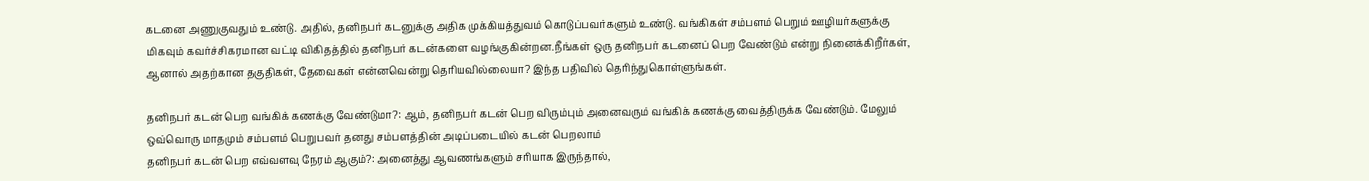கடனை அணுகுவதும் உண்டு. அதில், தனிநபர் கடனுக்கு அதிக முக்கியத்துவம் கொடுப்பவர்களும் உண்டு. வங்கிகள் சம்பளம் பெறும் ஊழியர்களுக்கு மிகவும் கவர்ச்சிகரமான வட்டி விகிதத்தில் தனிநபர் கடன்களை வழங்குகின்றன.நீங்கள் ஒரு தனிநபர் கடனைப் பெற வேண்டும் என்று நினைக்கிறீர்கள், ஆனால் அதற்கான தகுதிகள், தேவைகள் என்னவென்று தெரியவில்லையா? இந்த பதிவில் தெரிந்துகொள்ளுங்கள்.

தனிநபர் கடன் பெற வங்கிக் கணக்கு வேண்டுமா?: ஆம், தனிநபர் கடன் பெற விரும்பும் அனைவரும் வங்கிக் கணக்கு வைத்திருக்க வேண்டும். மேலும் ஒவ்வொரு மாதமும் சம்பளம் பெறுபவர் தனது சம்பளத்தின் அடிப்படையில் கடன் பெறலாம்
தனிநபர் கடன் பெற எவ்வளவு நேரம் ஆகும்?: அனைத்து ஆவணங்களும் சரியாக இருந்தால்,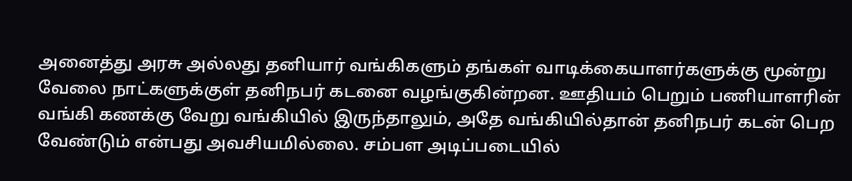அனைத்து அரசு அல்லது தனியார் வங்கிகளும் தங்கள் வாடிக்கையாளர்களுக்கு மூன்று வேலை நாட்களுக்குள் தனிநபர் கடனை வழங்குகின்றன. ஊதியம் பெறும் பணியாளரின் வங்கி கணக்கு வேறு வங்கியில் இருந்தாலும், அதே வங்கியில்தான் தனிநபர் கடன் பெற வேண்டும் என்பது அவசியமில்லை. சம்பள அடிப்படையில்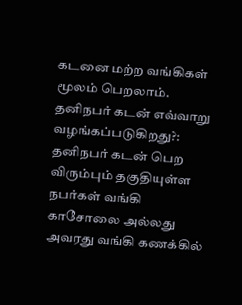கடனை மற்ற வங்கிகள் மூலம் பெறலாம்.
தனிநபர் கடன் எவ்வாறு வழங்கப்படுகிறது?: தனிநபர் கடன் பெற விரும்பும் தகுதியுள்ள நபர்கள் வங்கி காசோலை அல்லது அவரது வங்கி கணக்கில்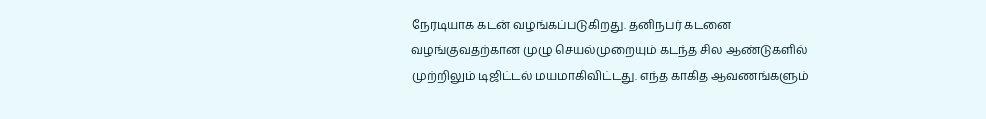நேரடியாக கடன் வழங்கப்படுகிறது. தனிநபர் கடனை வழங்குவதற்கான முழு செயல்முறையும் கடந்த சில ஆண்டுகளில் முற்றிலும் டிஜிட்டல் மயமாகிவிட்டது. எந்த காகித ஆவணங்களும்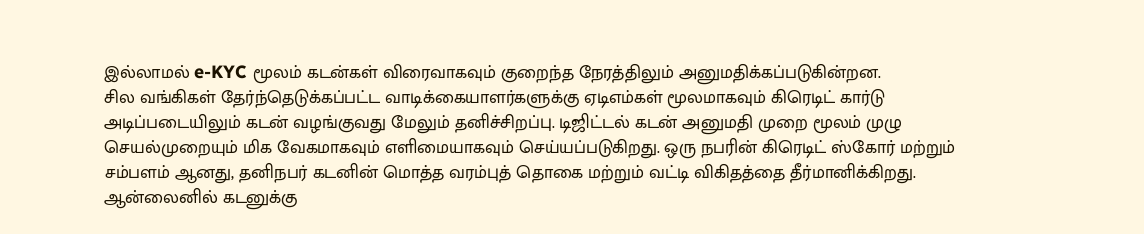இல்லாமல் e-KYC மூலம் கடன்கள் விரைவாகவும் குறைந்த நேரத்திலும் அனுமதிக்கப்படுகின்றன.
சில வங்கிகள் தேர்ந்தெடுக்கப்பட்ட வாடிக்கையாளர்களுக்கு ஏடிஎம்கள் மூலமாகவும் கிரெடிட் கார்டு அடிப்படையிலும் கடன் வழங்குவது மேலும் தனிச்சிறப்பு. டிஜிட்டல் கடன் அனுமதி முறை மூலம் முழு செயல்முறையும் மிக வேகமாகவும் எளிமையாகவும் செய்யப்படுகிறது. ஒரு நபரின் கிரெடிட் ஸ்கோர் மற்றும் சம்பளம் ஆனது, தனிநபர் கடனின் மொத்த வரம்புத் தொகை மற்றும் வட்டி விகிதத்தை தீர்மானிக்கிறது.
ஆன்லைனில் கடனுக்கு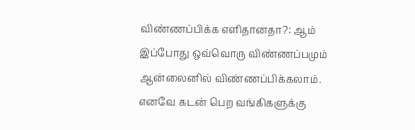விண்ணப்பிக்க எளிதானதா?: ஆம் இப்போது ஒவ்வொரு விண்ணப்பமும் ஆன்லைனில் விண்ணப்பிக்கலாம். எனவே கடன் பெற வங்கிகளுக்கு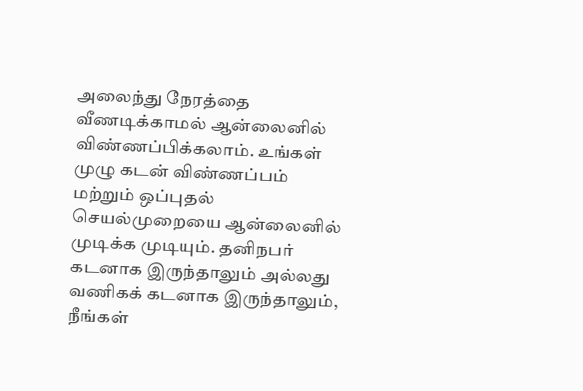அலைந்து நேரத்தை வீணடிக்காமல் ஆன்லைனில் விண்ணப்பிக்கலாம். உங்கள் முழு கடன் விண்ணப்பம் மற்றும் ஒப்புதல் செயல்முறையை ஆன்லைனில் முடிக்க முடியும். தனிநபர் கடனாக இருந்தாலும் அல்லது வணிகக் கடனாக இருந்தாலும், நீங்கள்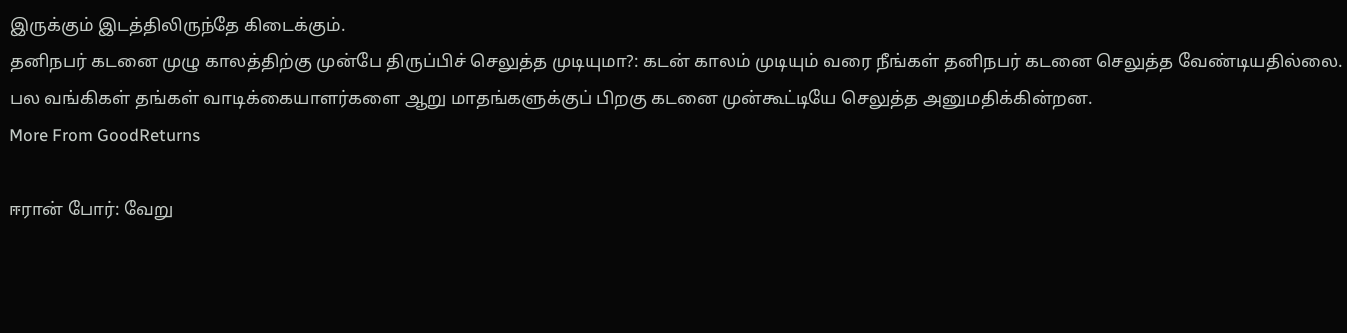இருக்கும் இடத்திலிருந்தே கிடைக்கும்.
தனிநபர் கடனை முழு காலத்திற்கு முன்பே திருப்பிச் செலுத்த முடியுமா?: கடன் காலம் முடியும் வரை நீங்கள் தனிநபர் கடனை செலுத்த வேண்டியதில்லை. பல வங்கிகள் தங்கள் வாடிக்கையாளர்களை ஆறு மாதங்களுக்குப் பிறகு கடனை முன்கூட்டியே செலுத்த அனுமதிக்கின்றன.
More From GoodReturns

ஈரான் போர்: வேறு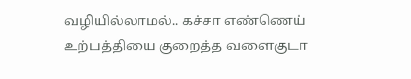வழியில்லாமல்.. கச்சா எண்ணெய் உற்பத்தியை குறைத்த வளைகுடா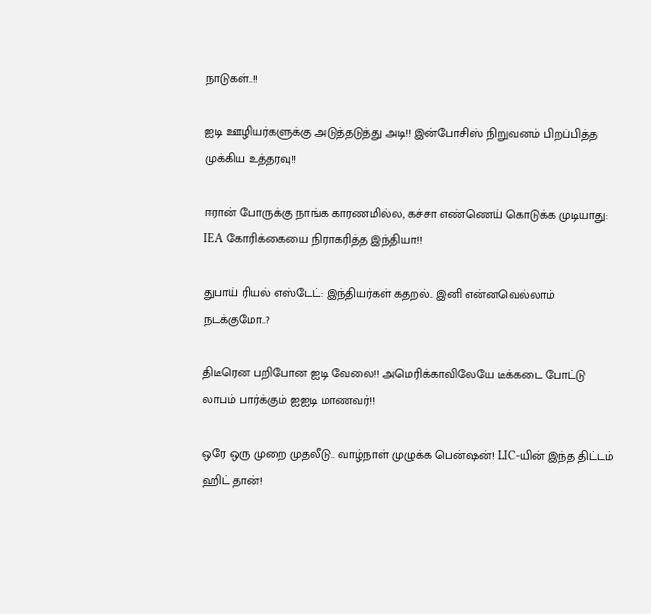நாடுகள்..!!

ஐடி ஊழியர்களுக்கு அடுத்தடுத்து அடி!! இன்போசிஸ் நிறுவனம் பிறப்பித்த முக்கிய உத்தரவு!!

ஈரான் போருக்கு நாங்க காரணமில்ல, கச்சா எண்ணெய் கொடுக்க முடியாது: IEA கோரிக்கையை நிராகரித்த இந்தியா!!

துபாய் ரியல் எஸ்டேட்: இந்தியர்கள் கதறல்.. இனி என்னவெல்லாம் நடக்குமோ..?

திடீரென பறிபோன ஐடி வேலை!! அமெரிக்காவிலேயே டீக்கடை போட்டு லாபம் பார்க்கும் ஐஐடி மாணவர்!!

ஒரே ஒரு முறை முதலீடு.. வாழ்நாள் முழுக்க பென்ஷன்! LIC-யின் இந்த திட்டம் ஹிட் தான்!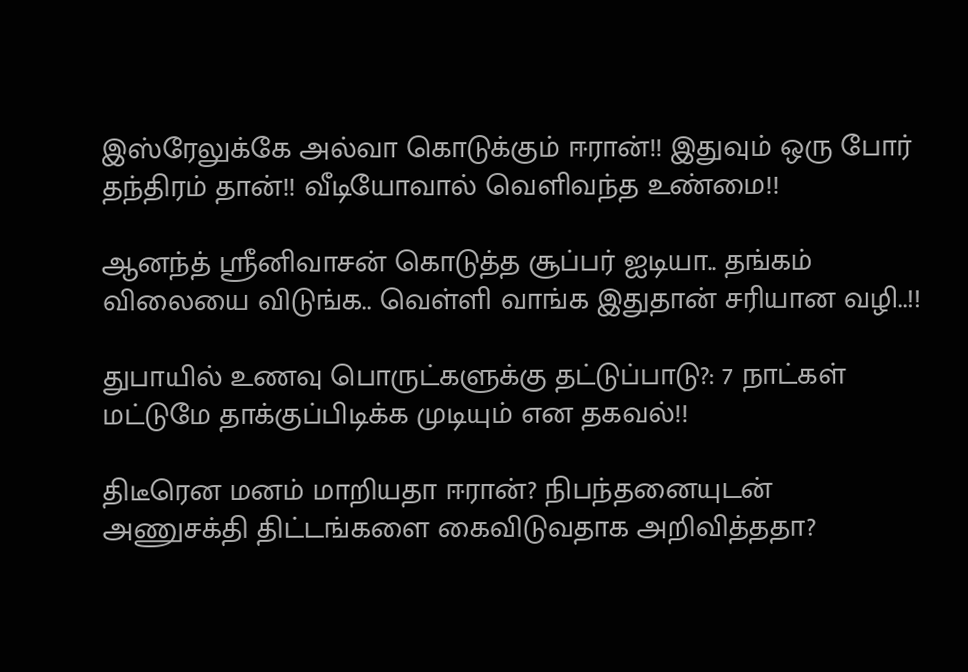இஸ்ரேலுக்கே அல்வா கொடுக்கும் ஈரான்!! இதுவும் ஒரு போர் தந்திரம் தான்!! வீடியோவால் வெளிவந்த உண்மை!!

ஆனந்த் ஸ்ரீனிவாசன் கொடுத்த சூப்பர் ஐடியா.. தங்கம் விலையை விடுங்க.. வெள்ளி வாங்க இதுதான் சரியான வழி..!!

துபாயில் உணவு பொருட்களுக்கு தட்டுப்பாடு?: 7 நாட்கள் மட்டுமே தாக்குப்பிடிக்க முடியும் என தகவல்!!

திடீரென மனம் மாறியதா ஈரான்? நிபந்தனையுடன் அணுசக்தி திட்டங்களை கைவிடுவதாக அறிவித்ததா?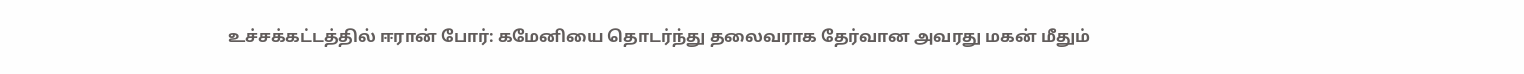உச்சக்கட்டத்தில் ஈரான் போர்: கமேனியை தொடர்ந்து தலைவராக தேர்வான அவரது மகன் மீதும்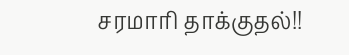சரமாரி தாக்குதல்!!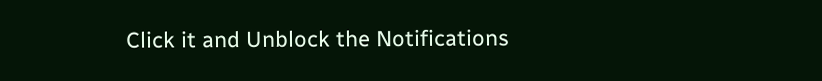Click it and Unblock the Notifications